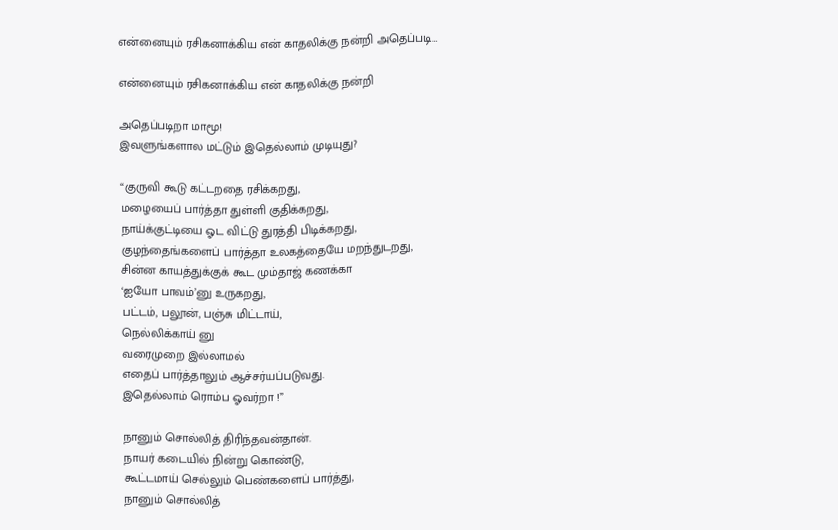என்னையும் ரசிகனாக்கிய என் காதலிக்கு நன்றி அதெப்படி…

என்னையும் ரசிகனாக்கிய என் காதலிக்கு நன்றி

அதெப்படிறா மாமூ!
இவளுங்களால மட்டும் இதெல்லாம் முடியுது?

“குருவி கூடு கட்டறதை ரசிக்கறது,
மழையைப் பார்த்தா துள்ளி குதிக்கறது,
நாய்க்குட்டியை ஓட விட்டு துரத்தி பிடிக்கறது,
குழந்தைங்களைப் பார்த்தா உலகத்தையே மறந்துடறது,
சின்ன காயத்துக்குக் கூட மும்தாஜ் கணக்கா
‘ஐயோ பாவம்’னு உருகறது,
பட்டம், பலூன், பஞ்சு மிட்டாய்,
நெல்லிக்காய் னு
வரைமுறை இல்லாமல்
எதைப் பார்த்தாலும் ஆச்சர்யப்படுவது.
இதெல்லாம் ரொம்ப ஓவர்றா !”

நானும் சொல்லித் திரிந்தவன்தான்.
நாயர் கடையில் நின்று கொண்டு,
கூட்டமாய் செல்லும் பெண்களைப் பார்த்து,
நானும் சொல்லித்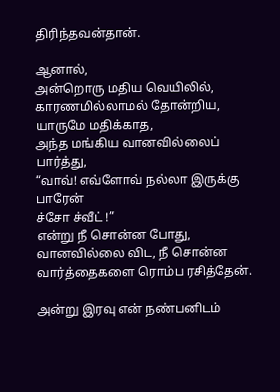திரிந்தவன்தான்.

ஆனால்,
அன்றொரு மதிய வெயிலில்,
காரணமில்லாமல் தோன்றிய,
யாருமே மதிக்காத,
அந்த மங்கிய வானவில்லைப் பார்த்து,
“வாவ்! எவ்ளோவ் நல்லா இருக்கு பாரேன்
ச்சோ ச்வீட் !”
என்று நீ சொன்ன போது,
வானவில்லை விட, நீ சொன்ன
வார்த்தைகளை ரொம்ப ரசித்தேன்.

அன்று இரவு என் நண்பனிடம்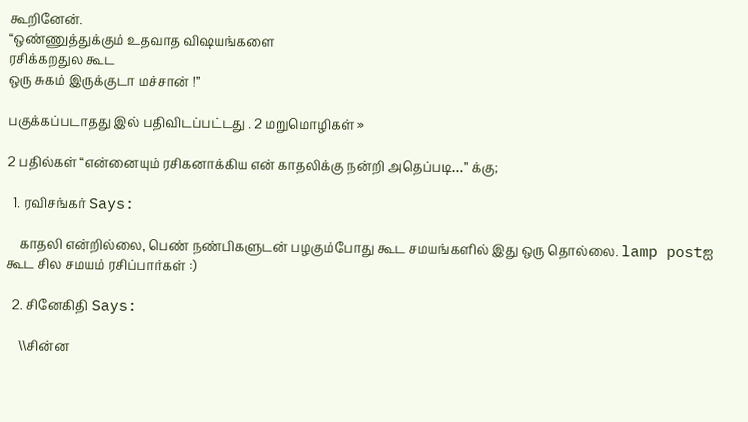கூறினேன்.
“ஒண்ணுத்துக்கும் உதவாத விஷயங்களை
ரசிக்கறதுல கூட
ஒரு சுகம் இருக்குடா மச்சான் !”

பகுக்கப்படாதது இல் பதிவிடப்பட்டது . 2 மறுமொழிகள் »

2 பதில்கள் “என்னையும் ரசிகனாக்கிய என் காதலிக்கு நன்றி அதெப்படி…” க்கு;

  1. ரவிசங்கர் Says:

    காதலி என்றில்லை, பெண் நண்பிகளுடன் பழகும்போது கூட சமயங்களில் இது ஒரு தொல்லை. lamp postஐ கூட சில சமயம் ரசிப்பார்கள் :)

  2. சினேகிதி Says:

    \\சின்ன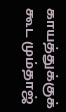காயத்துக்குக் கூட மும்தாஜ்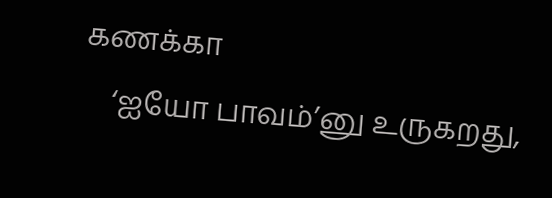கணக்கா
    ‘ஐயோ பாவம்’னு உருகறது,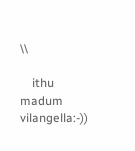\\

    ithu madum vilangella:-))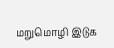மறுமொழி இடுக